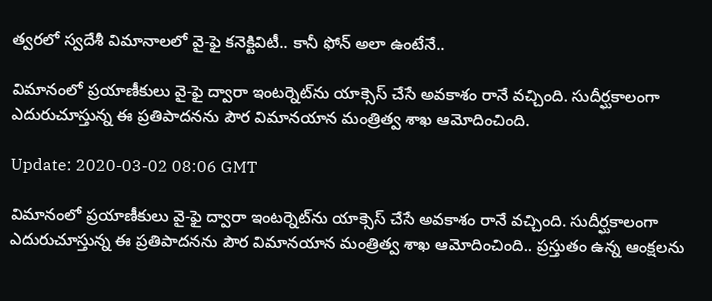త్వరలో స్వదేశీ విమానాలలో వై-ఫై కనెక్టివిటీ.. కానీ ఫోన్ అలా ఉంటేనే..

విమానంలో ప్రయాణీకులు వై-ఫై ద్వారా ఇంటర్నెట్‌ను యాక్సెస్ చేసే అవకాశం రానే వచ్చింది. సుదీర్ఘకాలంగా ఎదురుచూస్తున్న ఈ ప్రతిపాదనను పౌర విమానయాన మంత్రిత్వ శాఖ ఆమోదించింది.

Update: 2020-03-02 08:06 GMT

విమానంలో ప్రయాణీకులు వై-ఫై ద్వారా ఇంటర్నెట్‌ను యాక్సెస్ చేసే అవకాశం రానే వచ్చింది. సుదీర్ఘకాలంగా ఎదురుచూస్తున్న ఈ ప్రతిపాదనను పౌర విమానయాన మంత్రిత్వ శాఖ ఆమోదించింది.. ప్రస్తుతం ఉన్న ఆంక్షలను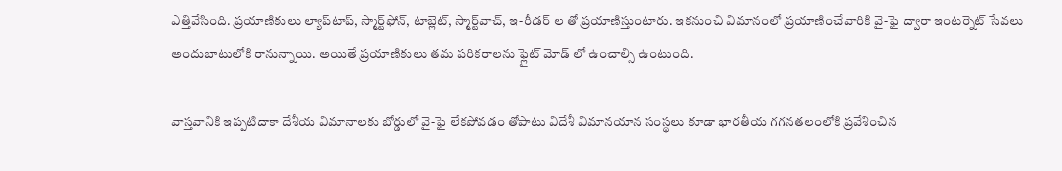ఎత్తివేసింది. ప్రయాణికులు ల్యాప్‌టాప్, స్మార్ట్‌ఫోన్, టాబ్లెట్, స్మార్ట్‌వాచ్, ఇ-రీడర్ ల తో ప్రయాణిస్తుంటారు. ఇకనుంచి విమానంలో ప్రయాణించేవారికి వై-ఫై ద్వారా ఇంటర్నెట్ సేవలు అందుబాటులోకి రానున్నాయి. అయితే ప్రయాణికులు తమ పరికరాలను ఫ్లైట్ మోడ్ లో ఉంచాల్సి ఉంటుంది.

వాస్తవానికి ఇప్పటిదాకా దేశీయ విమానాలకు బోర్డులో వై-ఫై లేకపోవడం తోపాటు విదేశీ విమానయాన సంస్థలు కూడా భారతీయ గగనతలంలోకి ప్రవేశించిన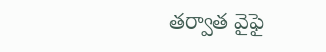తర్వాత వైఫై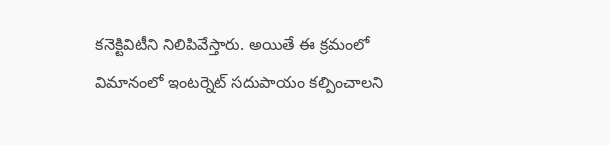కనెక్టివిటీని నిలిపివేస్తారు. అయితే ఈ క్రమంలో విమానంలో ఇంటర్నెట్ సదుపాయం కల్పించాలని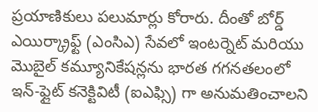ప్రయాణికులు పలుమార్లు కోరారు. దీంతో బోర్డ్ ఎయిర్క్రాఫ్ట్ (ఎంసిఎ) సేవలో ఇంటర్నెట్ మరియు మొబైల్ కమ్యూనికేషన్లను భారత గగనతలంలో ఇన్-ఫ్లైట్ కనెక్టివిటీ (ఐఎఫ్సి) గా అనుమతించాలని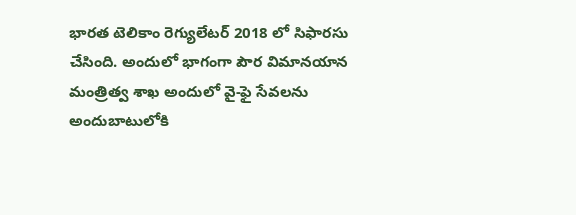భారత టెలికాం రెగ్యులేటర్ 2018 లో సిఫారసు చేసింది. అందులో భాగంగా పౌర విమానయాన మంత్రిత్వ శాఖ అందులో వై-ఫై సేవలను అందుబాటులోకి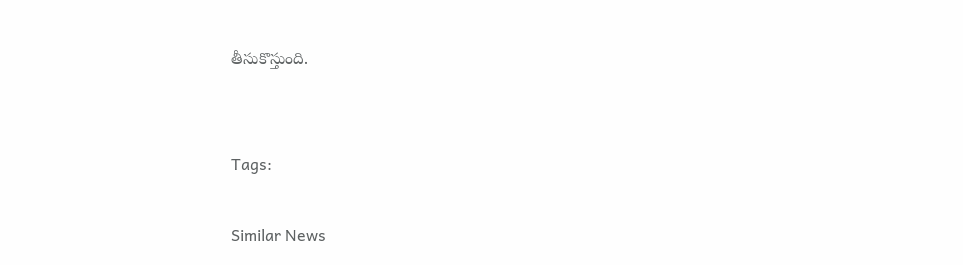తీసుకొస్తుంది.


Tags:

Similar News